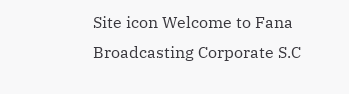Site icon Welcome to Fana Broadcasting Corporate S.C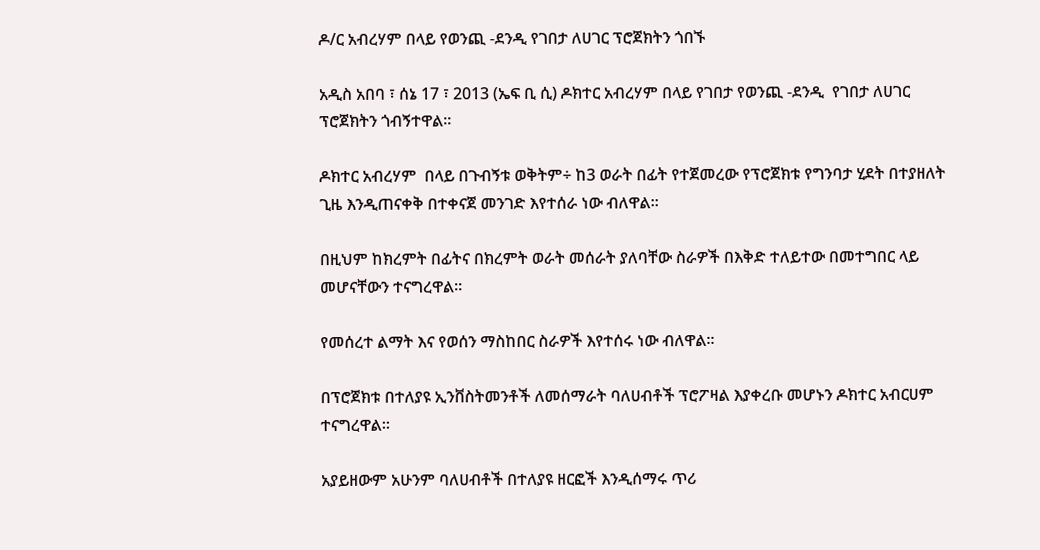ዶ/ር አብረሃም በላይ የወንጪ -ደንዲ የገበታ ለሀገር ፕሮጀክትን ጎበኙ

አዲስ አበባ ፣ ሰኔ 17 ፣ 2013 (ኤፍ ቢ ሲ) ዶክተር አብረሃም በላይ የገበታ የወንጪ -ደንዲ  የገበታ ለሀገር ፕሮጀክትን ጎብኝተዋል።

ዶክተር አብረሃም  በላይ በጉብኝቱ ወቅትም÷ ከ3 ወራት በፊት የተጀመረው የፕሮጀክቱ የግንባታ ሂደት በተያዘለት ጊዜ እንዲጠናቀቅ በተቀናጀ መንገድ እየተሰራ ነው ብለዋል።

በዚህም ከክረምት በፊትና በክረምት ወራት መሰራት ያለባቸው ስራዎች በእቅድ ተለይተው በመተግበር ላይ መሆናቸውን ተናግረዋል።

የመሰረተ ልማት እና የወሰን ማስከበር ስራዎች እየተሰሩ ነው ብለዋል።

በፕሮጀክቱ በተለያዩ ኢንቨስትመንቶች ለመሰማራት ባለሀብቶች ፕሮፖዛል እያቀረቡ መሆኑን ዶክተር አብርሀም ተናግረዋል።

አያይዘውም አሁንም ባለሀብቶች በተለያዩ ዘርፎች እንዲሰማሩ ጥሪ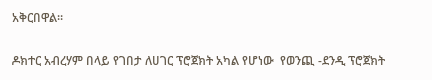አቅርበዋል።

ዶክተር አብረሃም በላይ የገበታ ለሀገር ፕሮጀክት አካል የሆነው  የወንጪ -ደንዲ ፕሮጀክት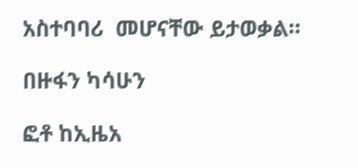አስተባባሪ  መሆናቸው ይታወቃል።

በዙፋን ካሳሁን

ፎቶ ከኢዜአ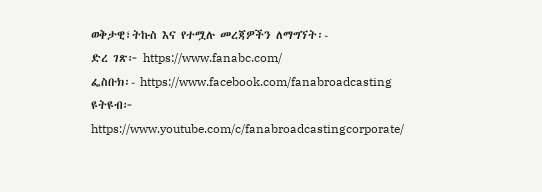ወቅታዊ፣ትኩስ እና የተሟሉ መረጃዎችን ለማግኘት፡-
ድረ ገጽ፦ https://www.fanabc.com/
ፌስቡክ፡- https://www.facebook.com/fanabroadcasting
ዩትዩብ፦ https://www.youtube.com/c/fanabroadcastingcorporate/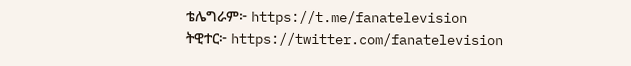ቴሌግራም፦ https://t.me/fanatelevision
ትዊተር፦ https://twitter.com/fanatelevision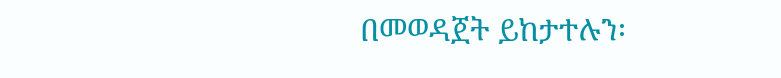በመወዳጀት ይከታተሉን፡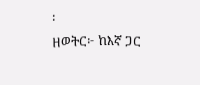፡
ዘወትር፦ ከእኛ ጋር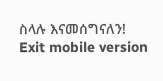ስላሉ እናመሰግናለን!
Exit mobile version